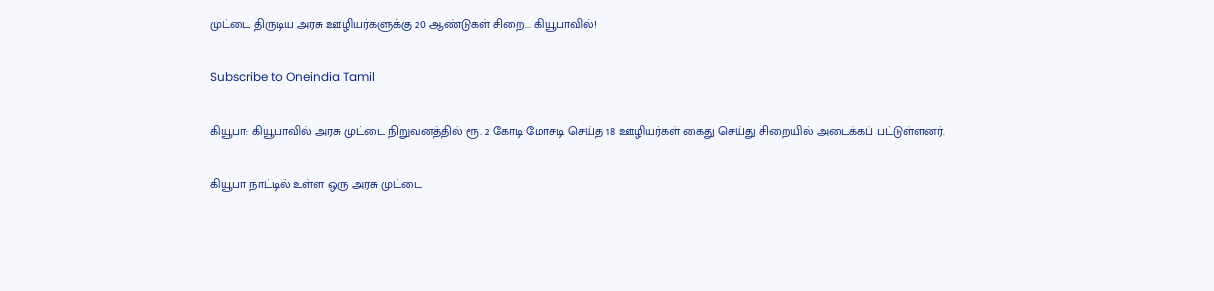முட்டை திருடிய அரசு ஊழியர்களுக்கு 20 ஆண்டுகள் சிறை... கியூபாவில்!

Subscribe to Oneindia Tamil

கியூபா: கியூபாவில் அரசு முட்டை நிறுவனத்தில் ரூ. 2 கோடி மோசடி செய்த 18 ஊழியர்கள் கைது செய்து சிறையில் அடைக்கப் பட்டுள்ளனர்.

கியூபா நாட்டில் உள்ள ஒரு அரசு முட்டை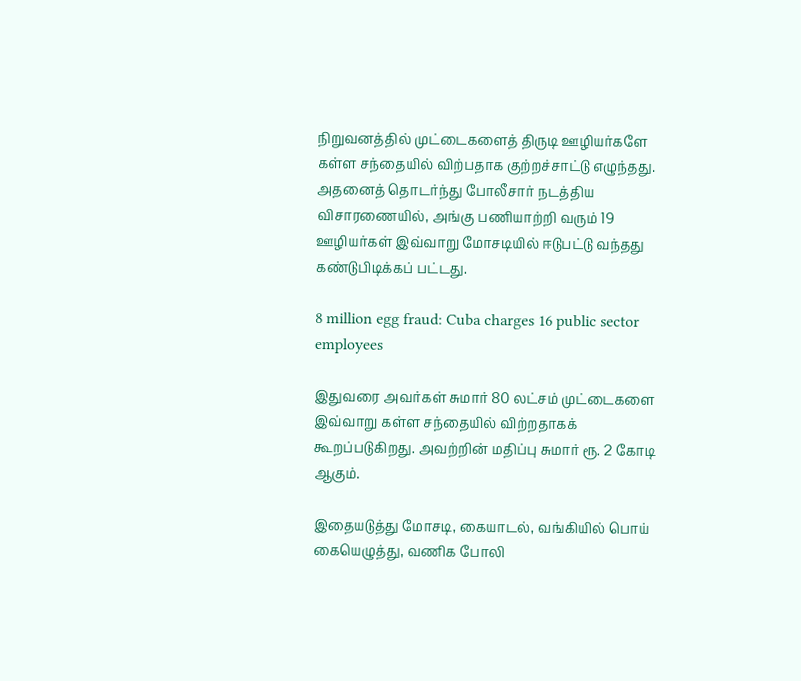நிறுவனத்தில் முட்டைகளைத் திருடி ஊழியர்களே கள்ள சந்தையில் விற்பதாக குற்றச்சாட்டு எழுந்தது. அதனைத் தொடர்ந்து போலீசார் நடத்திய விசாரணையில், அங்கு பணியாற்றி வரும் 19 ஊழியர்கள் இவ்வாறு மோசடியில் ஈடுபட்டு வந்தது கண்டுபிடிக்கப் பட்டது.

8 million egg fraud: Cuba charges 16 public sector employees

இதுவரை அவர்கள் சுமார் 80 லட்சம் முட்டைகளை இவ்வாறு கள்ள சந்தையில் விற்றதாகக் கூறப்படுகிறது. அவற்றின் மதிப்பு சுமார் ரூ. 2 கோடி ஆகும்.

இதையடுத்து மோசடி, கையாடல், வங்கியில் பொய் கையெழுத்து, வணிக போலி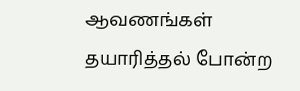ஆவணங்கள் தயாரித்தல் போன்ற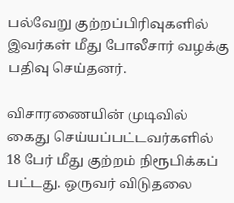பல்வேறு குற்றப்பிரிவுகளில் இவர்கள் மீது போலீசார் வழக்கு பதிவு செய்தனர்.

விசாரணையின் முடிவில் கைது செய்யப்பட்டவர்களில் 18 பேர் மீது குற்றம் நிரூபிக்கப் பட்டது. ஒருவர் விடுதலை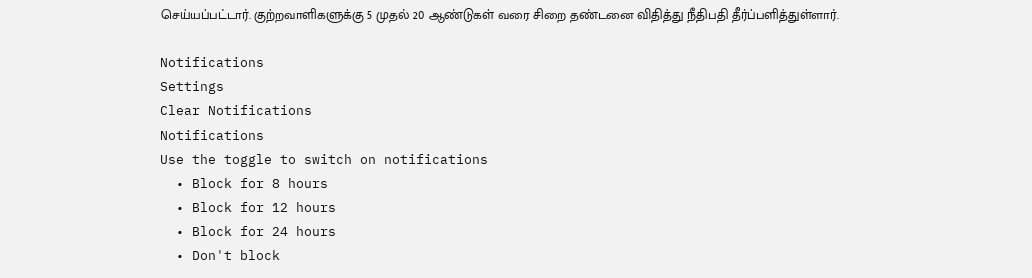செய்யப்பட்டார். குற்றவாளிகளுக்கு 5 முதல் 20 ஆண்டுகள் வரை சிறை தண்டனை விதித்து நீதிபதி தீர்ப்பளித்துள்ளார்.

Notifications
Settings
Clear Notifications
Notifications
Use the toggle to switch on notifications
  • Block for 8 hours
  • Block for 12 hours
  • Block for 24 hours
  • Don't block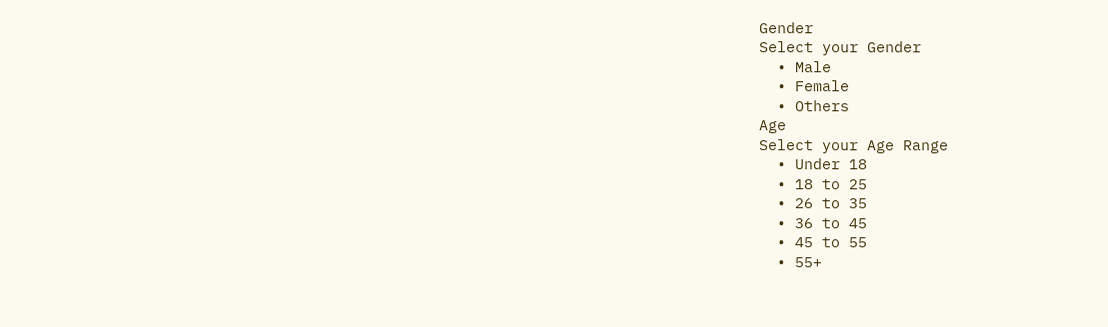Gender
Select your Gender
  • Male
  • Female
  • Others
Age
Select your Age Range
  • Under 18
  • 18 to 25
  • 26 to 35
  • 36 to 45
  • 45 to 55
  • 55+